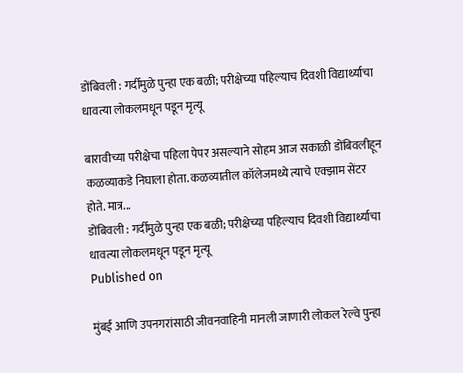डोंबिवली : गर्दीमुळे पुन्हा एक बळी; परीक्षेच्या पहिल्याच दिवशी विद्यार्थ्याचा धावत्या लोकलमधून पडून मृत्यू

बारावीच्या परीक्षेचा पहिला पेपर असल्याने सोहम आज सकाळी डोंबिवलीहून कळव्याकडे निघाला होता. कळव्यातील कॉलेजमध्ये त्याचे एक्झाम सेंटर होते. मात्र...
डोंबिवली : गर्दीमुळे पुन्हा एक बळी; परीक्षेच्या पहिल्याच दिवशी विद्यार्थ्याचा धावत्या लोकलमधून पडून मृत्यू
Published on

मुंबई आणि उपनगरांसाठी जीवनवाहिनी मानली जाणारी लोकल रेल्वे पुन्हा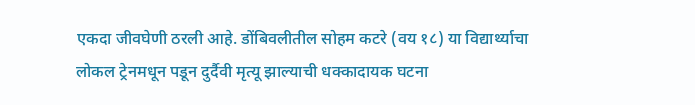एकदा जीवघेणी ठरली आहे. डोंबिवलीतील सोहम कटरे (वय १८) या विद्यार्थ्याचा लोकल ट्रेनमधून पडून दुर्दैवी मृत्यू झाल्याची धक्कादायक घटना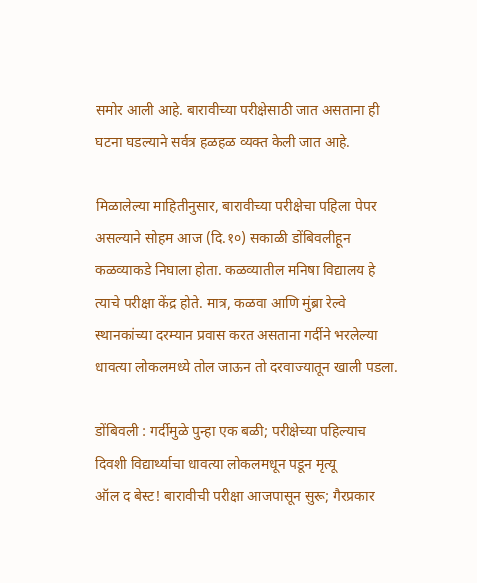समोर आली आहे. बारावीच्या परीक्षेसाठी जात असताना ही घटना घडल्याने सर्वत्र हळहळ व्यक्त केली जात आहे.

मिळालेल्या माहितीनुसार, बारावीच्या परीक्षेचा पहिला पेपर असल्याने सोहम आज (दि.१०) सकाळी डोंबिवलीहून कळव्याकडे निघाला होता. कळव्यातील मनिषा विद्यालय हे त्याचे परीक्षा केंद्र होते. मात्र, कळवा आणि मुंब्रा रेल्वे स्थानकांच्या दरम्यान प्रवास करत असताना गर्दीने भरलेल्या धावत्या लोकलमध्ये तोल जाऊन तो दरवाज्यातून खाली पडला.

डोंबिवली : गर्दीमुळे पुन्हा एक बळी; परीक्षेच्या पहिल्याच दिवशी विद्यार्थ्याचा धावत्या लोकलमधून पडून मृत्यू
ऑल द बेस्ट! बारावीची परीक्षा आजपासून सुरू; गैरप्रकार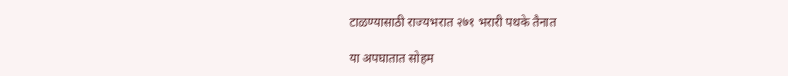टाळण्यासाठी राज्यभरात २७१ भरारी पथके तैनात

या अपघातात सोहम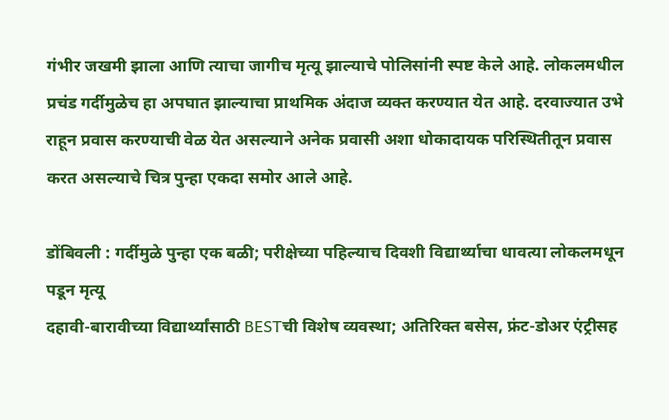गंभीर जखमी झाला आणि त्याचा जागीच मृत्यू झाल्याचे पोलिसांनी स्पष्ट केले आहे. लोकलमधील प्रचंड गर्दीमुळेच हा अपघात झाल्याचा प्राथमिक अंदाज व्यक्त करण्यात येत आहे. दरवाज्यात उभे राहून प्रवास करण्याची वेळ येत असल्याने अनेक प्रवासी अशा धोकादायक परिस्थितीतून प्रवास करत असल्याचे चित्र पुन्हा एकदा समोर आले आहे.

डोंबिवली : गर्दीमुळे पुन्हा एक बळी; परीक्षेच्या पहिल्याच दिवशी विद्यार्थ्याचा धावत्या लोकलमधून पडून मृत्यू
दहावी-बारावीच्या विद्यार्थ्यांसाठी BESTची विशेष व्यवस्था; अतिरिक्त बसेस, फ्रंट-डोअर एंट्रीसह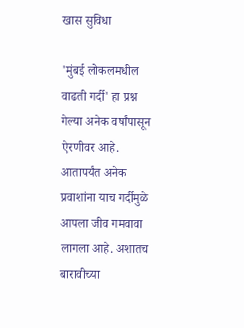खास सुविधा

'मुंबई लोकलमधील वाढती गर्दी' हा प्रश्न गेल्या अनेक वर्षांपासून ऐरणीवर आहे. आतापर्यंत अनेक प्रवाशांना याच गर्दीमुळे आपला जीव गमवावा लागला आहे. अशातच बारावीच्या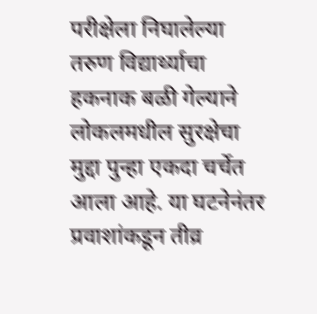परीक्षेला निघालेल्या तरुण विद्यार्थ्याचा हकनाक बळी गेल्याने लोकलमधील सुरक्षेचा मुद्दा पुन्हा एकदा चर्चेत आला आहे. या घटनेनंतर प्रवाशांकडून तीव्र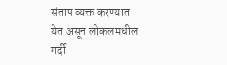संताप व्यक्त करण्यात येत असून लोकलमधील गर्दी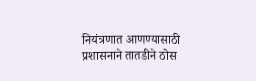नियंत्रणात आणण्यासाठी प्रशासनाने तातडीने ठोस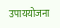उपाययोजना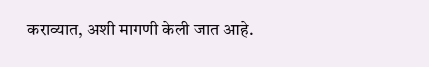कराव्यात, अशी मागणी केली जात आहे.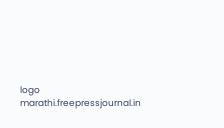logo
marathi.freepressjournal.in